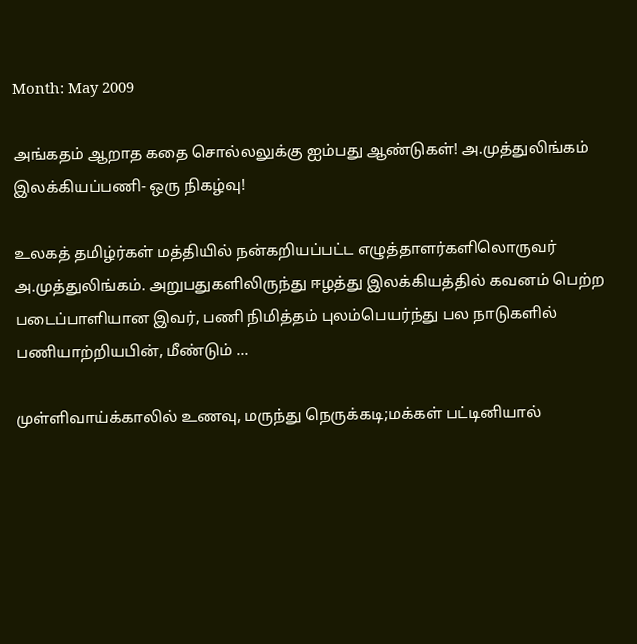Month: May 2009

அங்கதம் ஆறாத கதை சொல்லலுக்கு ஐம்பது ஆண்டுகள்! அ.முத்துலிங்கம் இலக்கியப்பணி- ஒரு நிகழ்வு!

உலகத் தமிழ்ர்கள் மத்தியில் நன்கறியப்பட்ட எழுத்தாளர்களிலொருவர் அ.முத்துலிங்கம். அறுபதுகளிலிருந்து ஈழத்து இலக்கியத்தில் கவனம் பெற்ற படைப்பாளியான இவர், பணி நிமித்தம் புலம்பெயர்ந்து பல நாடுகளில் பணியாற்றியபின், மீண்டும் ...

முள்ளிவாய்க்காலில் உணவு, மருந்து நெருக்கடி;மக்கள் பட்டினியால்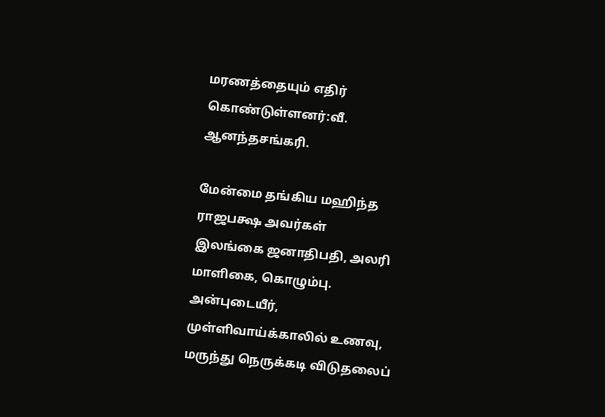மரணத்தையும் எதிர் கொண்டுள்ளனர்:வீ. ஆனந்தசங்கரி.

மேன்மை தங்கிய மஹிந்த ராஜபக்ஷ அவர்கள்                         இலங்கை ஜனாதிபதி, அலரி மாளிகை, கொழும்பு. அன்புடையீர், முள்ளிவாய்க்காலில் உணவு, மருந்து நெருக்கடி விடுதலைப்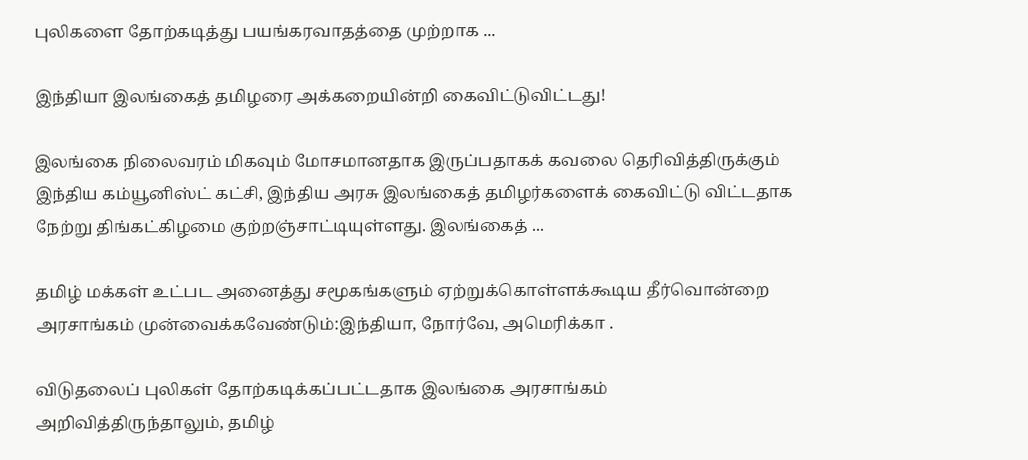புலிகளை தோற்கடித்து பயங்கரவாதத்தை முற்றாக ...

இந்தியா இலங்கைத் தமிழரை அக்கறையின்றி கைவிட்டுவிட்டது!

இலங்கை நிலைவரம் மிகவும் மோசமானதாக இருப்பதாகக் கவலை தெரிவித்திருக்கும் இந்திய கம்யூனிஸ்ட் கட்சி, இந்திய அரசு இலங்கைத் தமிழர்களைக் கைவிட்டு விட்டதாக நேற்று திங்கட்கிழமை குற்றஞ்சாட்டியுள்ளது. இலங்கைத் ...

தமிழ் மக்கள் உட்பட அனைத்து சமூகங்களும் ஏற்றுக்கொள்ளக்கூடிய தீர்வொன்றை அரசாங்கம் முன்வைக்கவேண்டும்:இந்தியா, நோர்வே, அமெரிக்கா .

விடுதலைப் புலிகள் தோற்கடிக்கப்பட்டதாக இலங்கை அரசாங்கம் அறிவித்திருந்தாலும், தமிழ்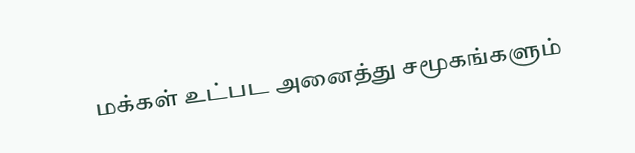மக்கள் உட்பட அனைத்து சமூகங்களும்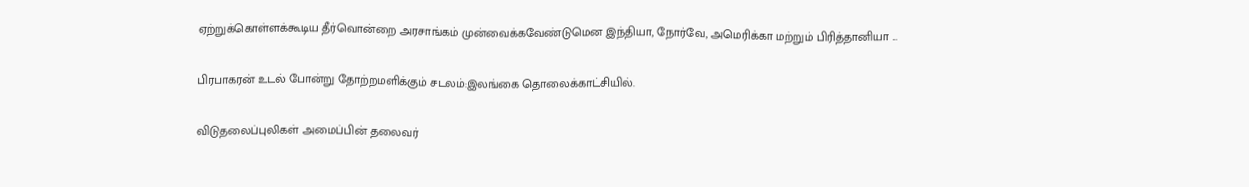ஏற்றுக்கொள்ளக்கூடிய தீர்வொன்றை அரசாங்கம் முன்வைக்கவேண்டுமென இந்தியா, நோர்வே, அமெரிக்கா மற்றும் பிரித்தானியா ...

பிரபாகரன் உடல் போன்று தோற்றமளிக்கும் சடலம்:இலங்கை தொலைக்காட்சியில்.

விடுதலைப்புலிகள் அமைப்பின் தலைவர்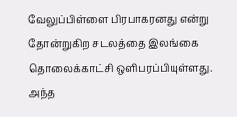வேலுப்பிள்ளை பிரபாகரனது என்று தோன்றுகிற சடலத்தை இலங்கை தொலைக்காட்சி ஒளிபரப்பியுள்ளது. அந்த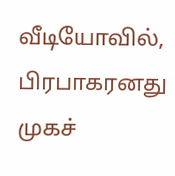வீடியோவில், பிரபாகரனது முகச்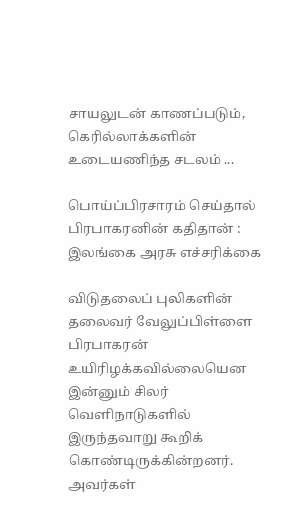சாயலுடன் காணப்படும், கெரில்லாக்களின் உடையணிந்த சடலம் ...

பொய்ப்பிரசாரம் செய்தால் பிரபாகரனின் கதிதான் : இலங்கை அரசு எச்சரிக்கை

விடுதலைப் புலிகளின் தலைவர் வேலுப்பிள்ளை பிரபாகரன் உயிரிழக்கவில்லையென இன்னும் சிலர் வெளிநாடுகளில் இருந்தவாறு கூறிக் கொண்டிருக்கின்றனர். அவர்கள்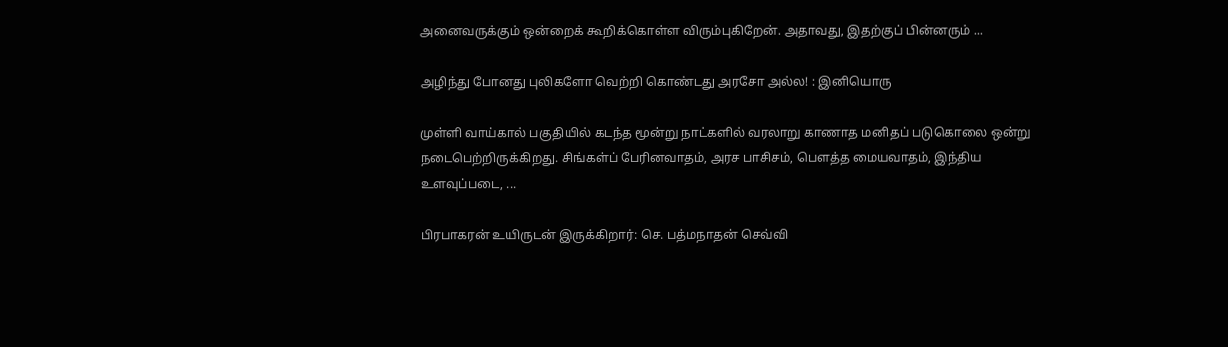அனைவருக்கும் ஒன்றைக் கூறிக்கொள்ள விரும்புகிறேன். அதாவது, இதற்குப் பின்னரும் ...

அழிந்து போனது புலிகளோ வெற்றி கொண்டது அரசோ அல்ல! : இனியொரு

முள்ளி வாய்கால் பகுதியில் கடந்த மூன்று நாட்களில் வரலாறு காணாத மனிதப் படுகொலை ஒன்று நடைபெற்றிருக்கிறது. சிங்கள்ப் பேரினவாதம், அரச பாசிசம், பௌத்த மையவாதம், இந்திய உளவுப்படை, ...

பிரபாகரன் உயிருடன் இருக்கிறார்: செ. பத்மநாதன் செவ்வி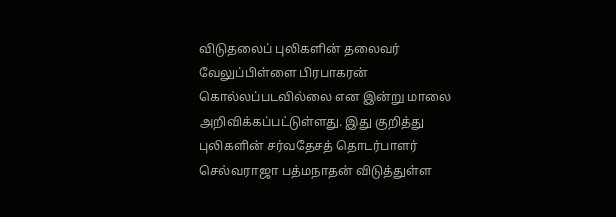விடுதலைப் புலிகளின் தலைவர் வேலுப்பிள்ளை பிரபாகரன் கொல்லப்படவில்லை என இன்று மாலை அறிவிக்கப்பட்டுள்ளது. இது குறித்து புலிகளின் சர்வதேசத் தொடர்பாளர் செல்வராஜா பத்மநாதன் விடுத்துள்ள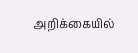அறிக்கையில்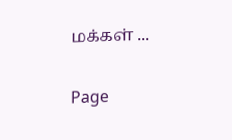மக்கள் ...

Page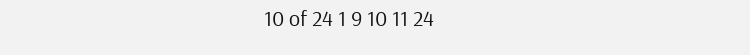10 of 24 1 9 10 11 24